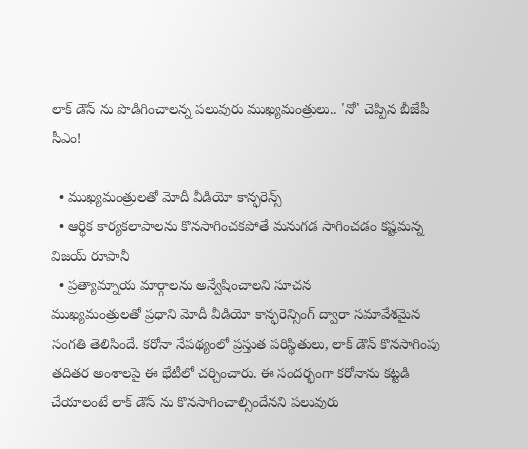లాక్ డౌన్ ను పొడిగించాలన్న పలువురు ముఖ్యమంత్రులు.. 'నో' చెప్పిన బీజేపీ సీఎం!

  • ముఖ్యమంత్రులతో మోదీ వీడియో కాన్ఫరెన్స్
  • ఆర్థిక కార్యకలాపాలను కొనసాగించకపోతే మనుగడ సాగించడం కష్టమన్న విజయ్ రూపానీ
  • ప్రత్యామ్నాయ మార్గాలను అన్వేషించాలని సూచన
ముఖ్యమంత్రులతో ప్రధాని మోదీ వీడియో కాన్ఫరెన్సింగ్ ద్వారా సమావేశమైన సంగతి తెలిసిందే. కరోనా నేపథ్యంలో ప్రస్తుత పరిస్థితులు, లాక్ డౌన్ కొనసాగింపు తదితర అంశాలపై ఈ భేటీలో చర్చించారు. ఈ సందర్భంగా కరోనాను కట్టడి చేయాలంటే లాక్ డౌన్ ను కొనసాగించాల్సిందేనని పలువురు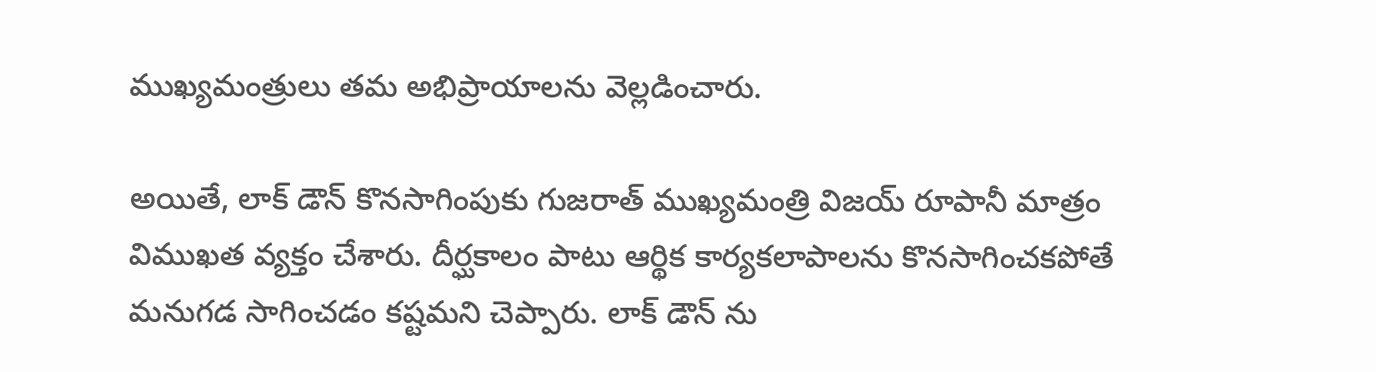ముఖ్యమంత్రులు తమ అభిప్రాయాలను వెల్లడించారు.

అయితే, లాక్ డౌన్ కొనసాగింపుకు గుజరాత్ ముఖ్యమంత్రి విజయ్ రూపానీ మాత్రం విముఖత వ్యక్తం చేశారు. దీర్ఘకాలం పాటు ఆర్థిక కార్యకలాపాలను కొనసాగించకపోతే మనుగడ సాగించడం కష్టమని చెప్పారు. లాక్ డౌన్ ను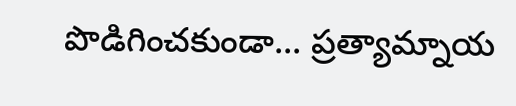పొడిగించకుండా... ప్రత్యామ్నాయ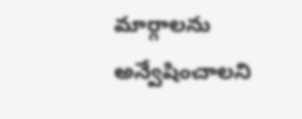మార్గాలను అన్వేషించాలని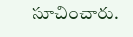సూచించారు.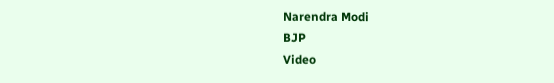Narendra Modi
BJP
Video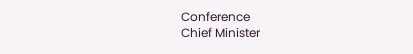Conference
Chief Minister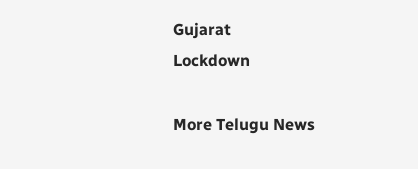Gujarat
Lockdown

More Telugu News